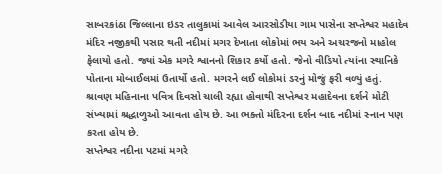સાબરકાંઠા જિલ્લાના ઇડર તાલુકામાં આવેલ આરસોડીયા ગામ પાસેના સપ્તેશ્વર મહાદેવ મંદિર નજીકથી પસાર થતી નદીમાં મગર દેખાતા લોકોમાં ભય અને અચરજનો માહોલ ફેલાયો હતો. જ્યાં એક મગરે શ્વાનનો શિકાર કર્યો હતો. જેનો વીડિયો ત્યાંના સ્થાનિકે પોતાના મોબાઈલમાં ઉતાર્યો હતો. મગરને લઈ લોકોમાં ડરનું મોજું ફરી વળ્યું હતું. શ્રાવણ મહિનાના પવિત્ર દિવસો ચાલી રહ્યા હોવાથી સપ્તેશ્વર મહાદેવના દર્શને મોટી સંખ્યામાં શ્રદ્ધાળુઓ આવતા હોય છે. આ ભક્તો મંદિરના દર્શન બાદ નદીમાં સ્નાન પણ કરતા હોય છે.
સપ્તેશ્વર નદીના પટમાં મગરે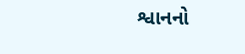શ્વાનનો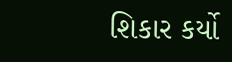શિકાર કર્યો